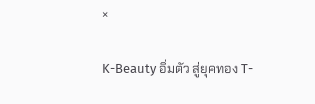×

K-Beauty อิ่มตัว สู่ยุคทอง T-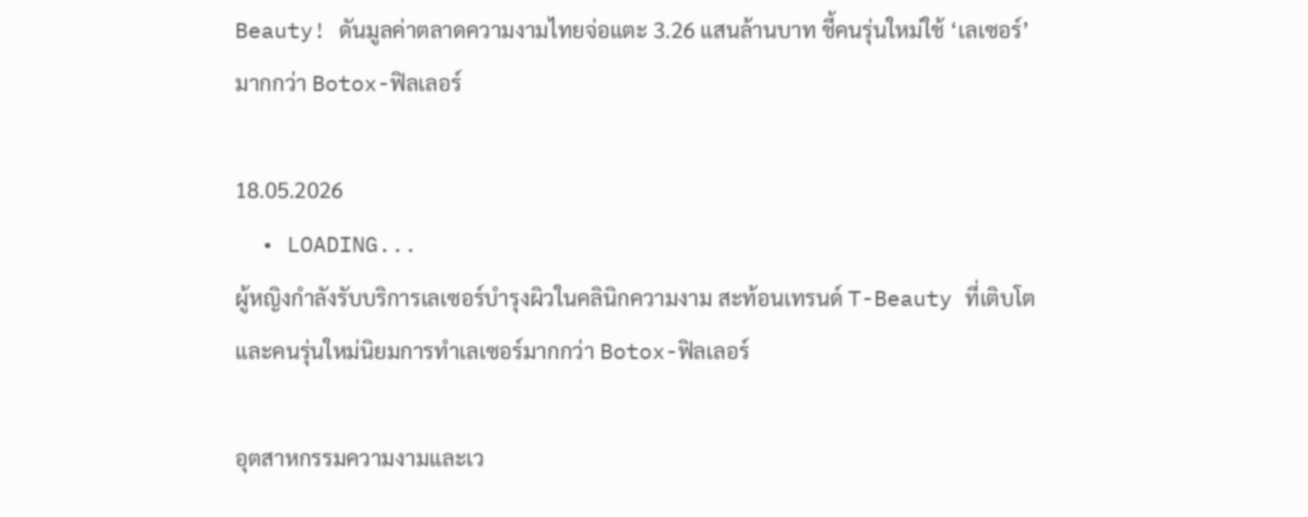Beauty! ดันมูลค่าตลาดความงามไทยจ่อแตะ 3.26 แสนล้านบาท ชี้คนรุ่นใหม่ใช้ ‘เลเซอร์’ มากกว่า Botox-ฟิลเลอร์

18.05.2026
  • LOADING...
ผู้หญิงกำลังรับบริการเลเซอร์บำรุงผิวในคลินิกความงาม สะท้อนเทรนด์ T-Beauty ที่เติบโตและคนรุ่นใหม่นิยมการทำเลเซอร์มากกว่า Botox-ฟิลเลอร์

อุตสาหกรรมความงามและเว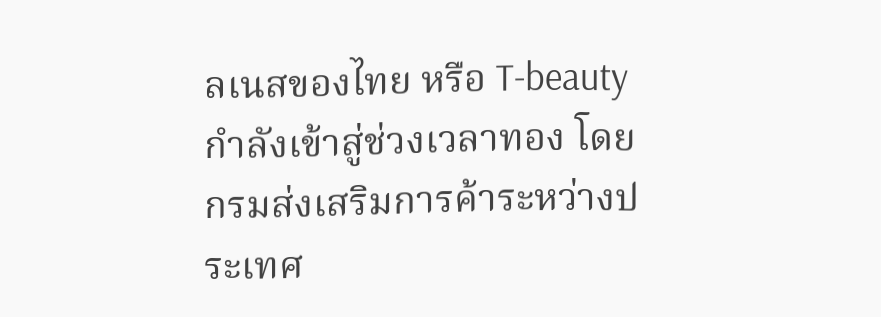ลเนสของไทย หรือ T-beauty กำลังเข้าสู่ช่วงเวลาทอง โดยกรมส่งเสริมการค้าระหว่างประเทศ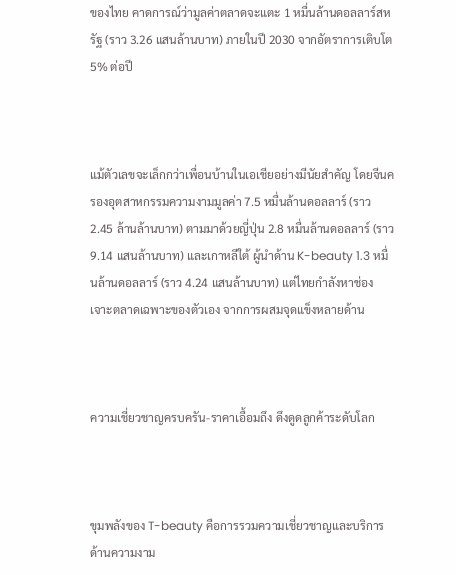ของไทย คาดการณ์ว่ามูลค่าตลาดจะแตะ 1 หมื่นล้านดอลลาร์สหรัฐ (ราว 3.26 แสนล้านบาท) ภายในปี 2030 จากอัตราการเติบโต 5% ต่อปี



แม้ตัวเลขจะเล็กกว่าเพื่อนบ้านในเอเชียอย่างมีนัยสำคัญ โดยจีนครองอุตสาหกรรมความงามมูลค่า 7.5 หมื่นล้านดอลลาร์ (ราว 2.45 ล้านล้านบาท) ตามมาด้วยญี่ปุ่น 2.8 หมื่นล้านดอลลาร์ (ราว 9.14 แสนล้านบาท) และเกาหลีใต้ ผู้นำด้าน K-beauty 1.3 หมื่นล้านดอลลาร์ (ราว 4.24 แสนล้านบาท) แต่ไทยกำลังหาช่องเจาะตลาดเฉพาะของตัวเอง จากการผสมจุดแข็งหลายด้าน



ความเชี่ยวชาญครบครัน-ราคาเอื้อมถึง ดึงดูดลูกค้าระดับโลก



ขุมพลังของ T-beauty คือการรวมความเชี่ยวชาญและบริการด้านความงาม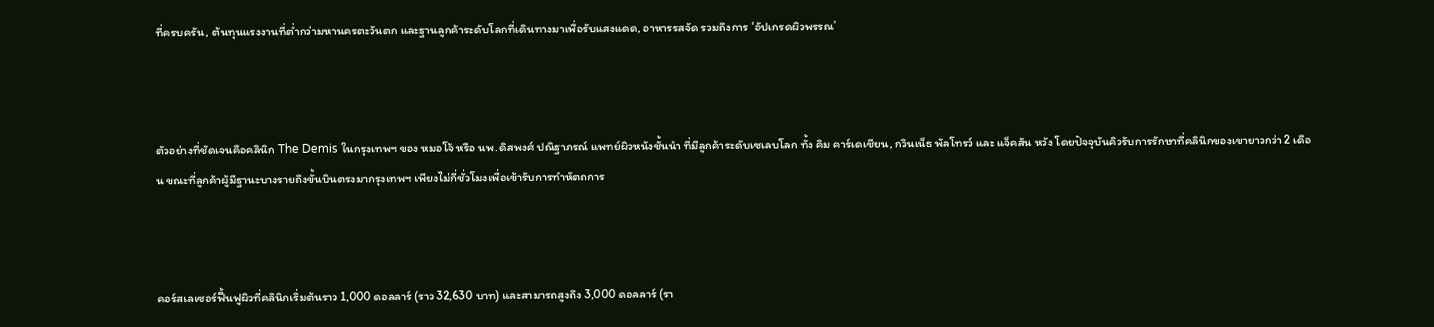ที่ครบครัน, ต้นทุนแรงงานที่ต่ำกว่ามหานครตะวันตก และฐานลูกค้าระดับโลกที่เดินทางมาเพื่อรับแสงแดด, อาหารรสจัด รวมถึงการ ‘อัปเกรดผิวพรรณ’



ตัวอย่างที่ชัดเจนคือคลินิก The Demis ในกรุงเทพฯ ของ หมอโจ้ หรือ นพ.ดิสพงศ์ ปณิฐาภรณ์ แพทย์ผิวหนังชั้นนำ ที่มีลูกค้าระดับเซเลบโลก ทั้ง คิม คาร์เดเชียน, กวินเน็ธ พัลโทรว์ และ แจ็คสัน หวัง โดยปัจจุบันคิวรับการรักษาที่คลินิกของเขายาวกว่า 2 เดือน ขณะที่ลูกค้าผู้มีฐานะบางรายถึงขั้นบินตรงมากรุงเทพฯ เพียงไม่กี่ชั่วโมงเพื่อเข้ารับการทำหัตถการ



คอร์สเลเซอร์ฟื้นฟูผิวที่คลินิกเริ่มต้นราว 1,000 ดอลลาร์ (ราว 32,630 บาท) และสามารถสูงถึง 3,000 ดอลลาร์ (รา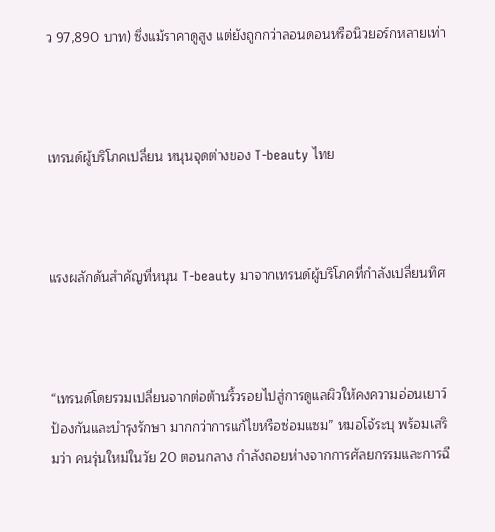ว 97,890 บาท) ซึ่งแม้ราคาดูสูง แต่ยังถูกกว่าลอนดอนหรือนิวยอร์กหลายเท่า



เทรนด์ผู้บริโภคเปลี่ยน หนุนจุดต่างของ T-beauty ไทย



แรงผลักดันสำคัญที่หนุน T-beauty มาจากเทรนด์ผู้บริโภคที่กำลังเปลี่ยนทิศ



“เทรนด์โดยรวมเปลี่ยนจากต่อต้านริ้วรอยไปสู่การดูแลผิวให้คงความอ่อนเยาว์ ป้องกันและบำรุงรักษา มากกว่าการแก้ไขหรือซ่อมแซม” หมอโจ้ระบุ พร้อมเสริมว่า คนรุ่นใหม่ในวัย 20 ตอนกลาง กำลังถอยห่างจากการศัลยกรรมและการฉี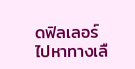ดฟิลเลอร์ ไปหาทางเลื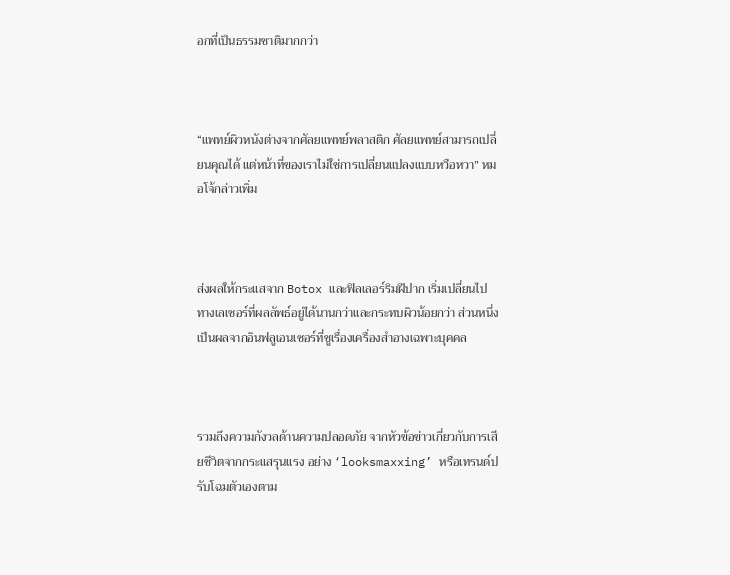อกที่เป็นธรรมชาติมากกว่า



“แพทย์ผิวหนังต่างจากศัลยแพทย์พลาสติก ศัลยแพทย์สามารถเปลี่ยนคุณได้ แต่หน้าที่ของเราไม่ใช่การเปลี่ยนแปลงแบบหวือหวา” หมอโจ้กล่าวเพิ่ม



ส่งผลให้กระแสจาก Botox และฟิลเลอร์ริมฝีปาก เริ่มเปลี่ยนไปทางเลเซอร์ที่ผลลัพธ์อยู่ได้นานกว่าและกระทบผิวน้อยกว่า ส่วนหนึ่งเป็นผลจากอินฟลูเอนเซอร์ที่ชูเรื่องเครื่องสำอางเฉพาะบุคคล



รวมถึงความกังวลด้านความปลอดภัย จากหัวข้อข่าวเกี่ยวกับการเสียชีวิตจากกระแสรุนแรง อย่าง ‘looksmaxxing’ หรือเทรนด์ปรับโฉมตัวเองตาม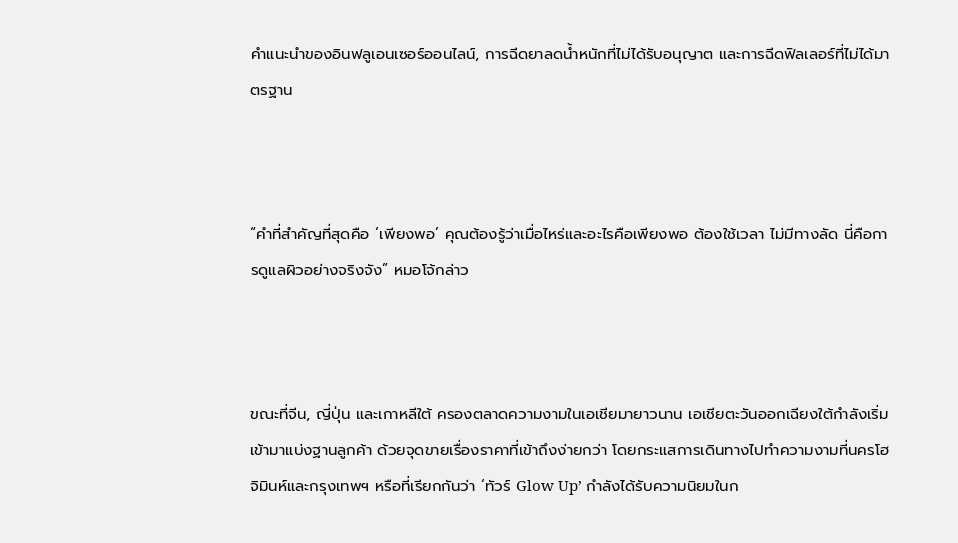คำแนะนำของอินฟลูเอนเซอร์ออนไลน์, การฉีดยาลดน้ำหนักที่ไม่ได้รับอนุญาต และการฉีดฟิลเลอร์ที่ไม่ได้มาตรฐาน



“คำที่สำคัญที่สุดคือ ‘เพียงพอ’ คุณต้องรู้ว่าเมื่อไหร่และอะไรคือเพียงพอ ต้องใช้เวลา ไม่มีทางลัด นี่คือการดูแลผิวอย่างจริงจัง” หมอโจ้กล่าว



ขณะที่จีน, ญี่ปุ่น และเกาหลีใต้ ครองตลาดความงามในเอเชียมายาวนาน เอเชียตะวันออกเฉียงใต้กำลังเริ่มเข้ามาแบ่งฐานลูกค้า ด้วยจุดขายเรื่องราคาที่เข้าถึงง่ายกว่า โดยกระแสการเดินทางไปทำความงามที่นครโฮจิมินห์และกรุงเทพฯ หรือที่เรียกกันว่า ‘ทัวร์ Glow Up’ กำลังได้รับความนิยมในก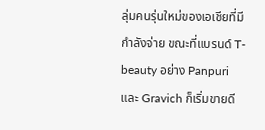ลุ่มคนรุ่นใหม่ของเอเชียที่มีกำลังจ่าย ขณะที่แบรนด์ T-beauty อย่าง Panpuri และ Gravich ก็เริ่มขายดี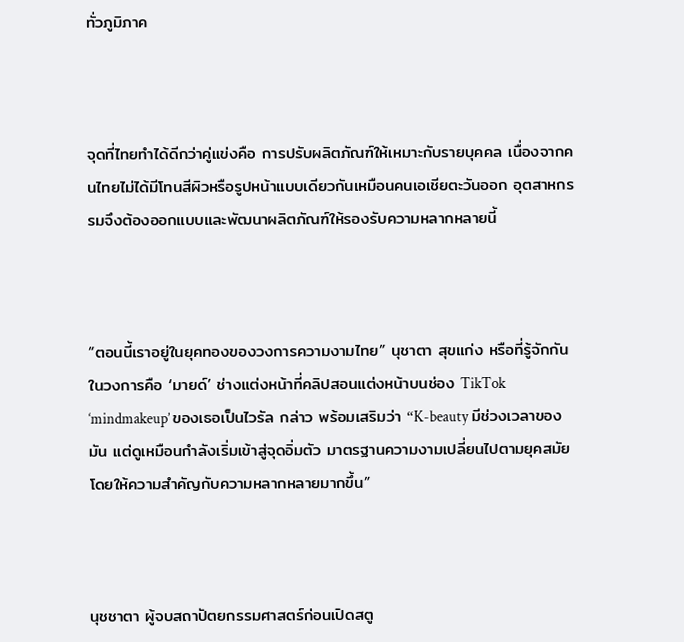ทั่วภูมิภาค



จุดที่ไทยทำได้ดีกว่าคู่แข่งคือ การปรับผลิตภัณฑ์ให้เหมาะกับรายบุคคล เนื่องจากคนไทยไม่ได้มีโทนสีผิวหรือรูปหน้าแบบเดียวกันเหมือนคนเอเชียตะวันออก อุตสาหกรรมจึงต้องออกแบบและพัฒนาผลิตภัณฑ์ให้รองรับความหลากหลายนี้



“ตอนนี้เราอยู่ในยุคทองของวงการความงามไทย” นุชาตา สุขแก่ง หรือที่รู้จักกันในวงการคือ ‘มายด์’ ช่างแต่งหน้าที่คลิปสอนแต่งหน้าบนช่อง TikTok ‘mindmakeup’ ของเธอเป็นไวรัล กล่าว พร้อมเสริมว่า “K-beauty มีช่วงเวลาของมัน แต่ดูเหมือนกำลังเริ่มเข้าสู่จุดอิ่มตัว มาตรฐานความงามเปลี่ยนไปตามยุคสมัย โดยให้ความสำคัญกับความหลากหลายมากขึ้น”



นุชชาตา ผู้จบสถาปัตยกรรมศาสตร์ก่อนเปิดสตู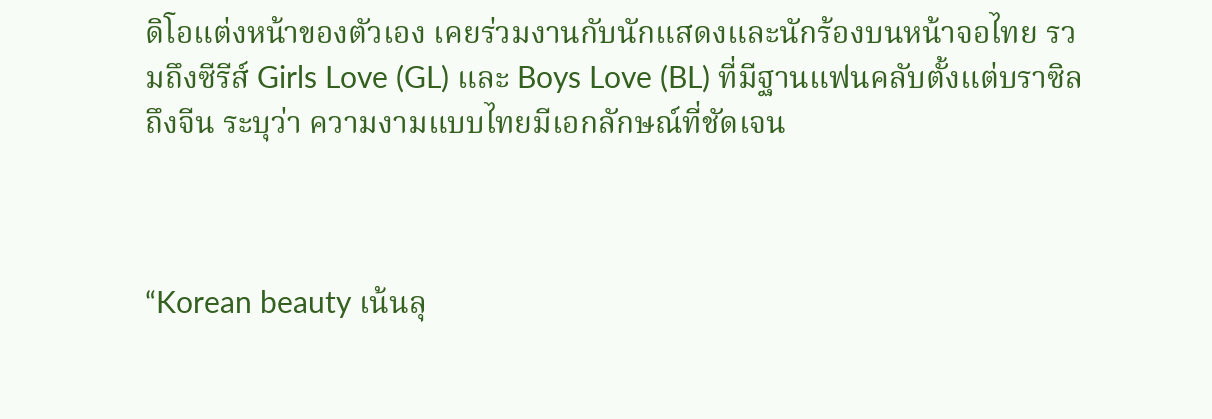ดิโอแต่งหน้าของตัวเอง เคยร่วมงานกับนักแสดงและนักร้องบนหน้าจอไทย รวมถึงซีรีส์ Girls Love (GL) และ Boys Love (BL) ที่มีฐานแฟนคลับตั้งแต่บราซิลถึงจีน ระบุว่า ความงามแบบไทยมีเอกลักษณ์ที่ชัดเจน



“Korean beauty เน้นลุ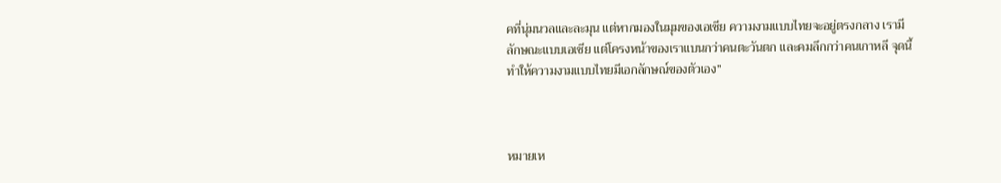คที่นุ่มนวลและละมุน แต่หากมองในมุมของเอเชีย ความงามแบบไทยจะอยู่ตรงกลาง เรามีลักษณะแบบเอเชีย แต่โครงหน้าของเราแบนกว่าคนตะวันตก และคมลึกกว่าคนเกาหลี จุดนี้ทำให้ความงามแบบไทยมีเอกลักษณ์ของตัวเอง”



หมายเห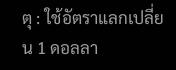ตุ : ใช้อัตราแลกเปลี่ยน 1 ดอลลา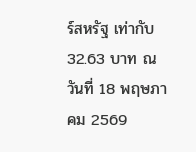ร์สหรัฐ เท่ากับ 32.63 บาท ณ วันที่ 18 พฤษภาคม 2569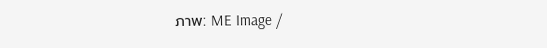ภาพ: ME Image /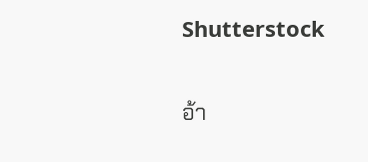Shutterstock

อ้า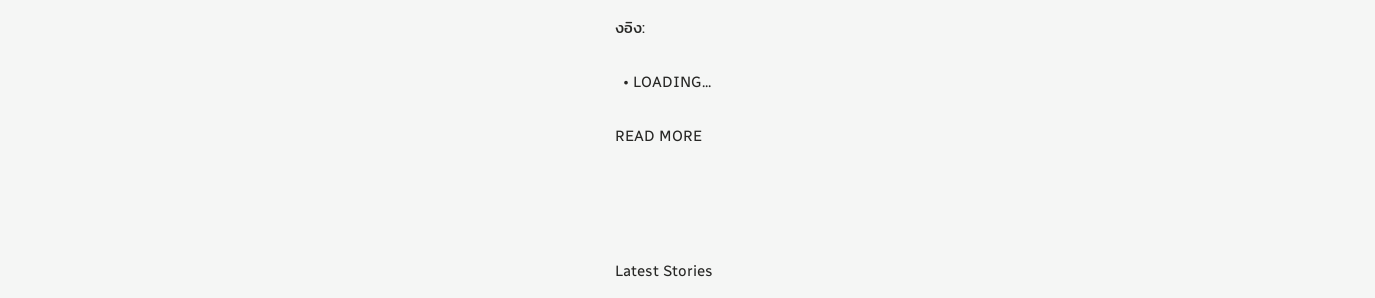งอิง:

  • LOADING...

READ MORE




Latest Stories